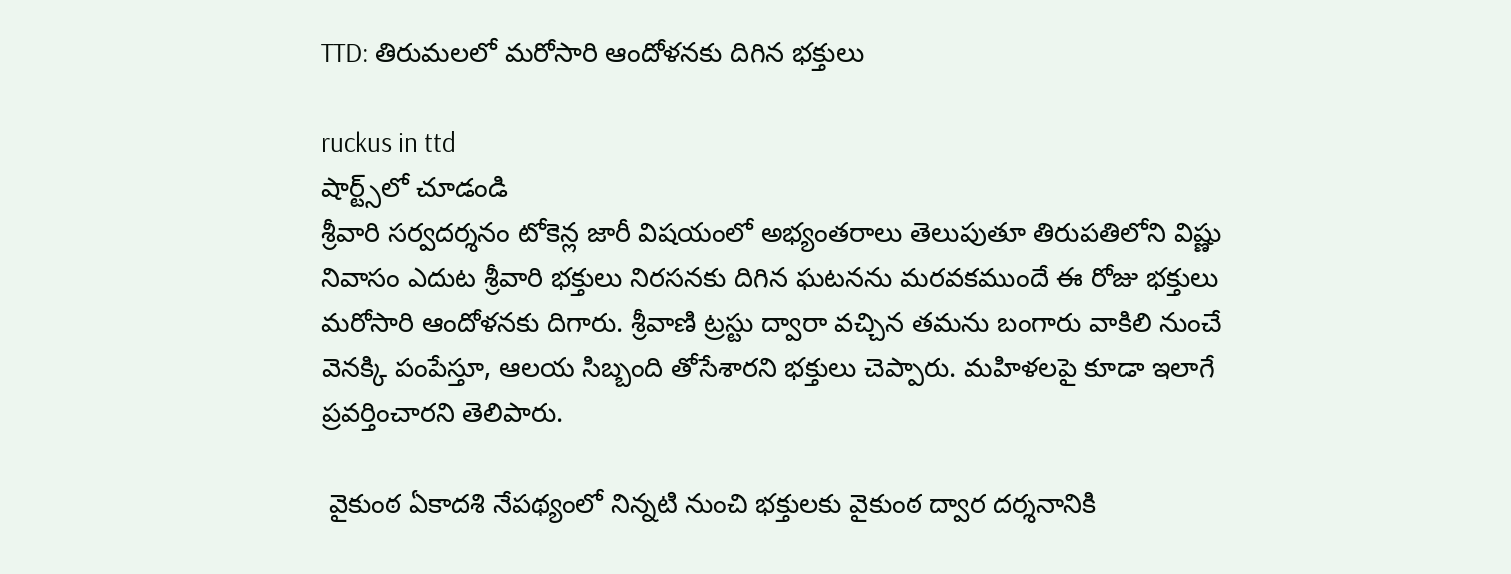TTD: తిరుమలలో మరోసారి ఆందోళనకు దిగిన భక్తులు

ruckus in ttd
షార్ట్స్‌లో చూడండి
శ్రీవారి సర్వదర్శనం టోకెన్ల జారీ విషయంలో అభ్యంతరాలు తెలుపుతూ తిరుపతిలోని విష్ణు నివాసం ఎదుట శ్రీవారి భక్తులు నిరసనకు దిగిన ఘటనను మరవకముందే ఈ రోజు భక్తులు మరోసారి ఆందోళనకు దిగారు. శ్రీవాణి ట్రస్టు ద్వారా వచ్చిన తమను బంగారు వాకిలి నుంచే వెనక్కి పంపేస్తూ, ఆలయ సిబ్బంది తోసేశారని భక్తులు చెప్పారు. మహిళలపై కూడా ఇలాగే ప్రవర్తించారని తెలిపారు.

 వైకుంఠ ఏకాదశి నేపథ్యంలో నిన్నటి నుంచి భక్తులకు వైకుంఠ ద్వార దర్శనానికి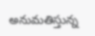అనుమతిస్తున్న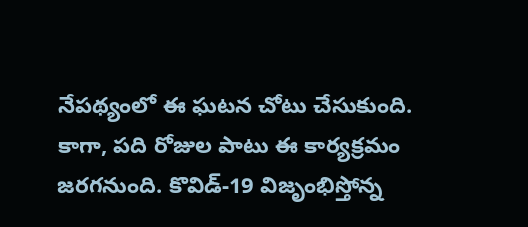నేపథ్యంలో ఈ ఘటన చోటు చేసుకుంది. కాగా, పది రోజుల పాటు ఈ కార్యక్రమం జరగనుంది. కొవిడ్-19 విజృంభిస్తోన్న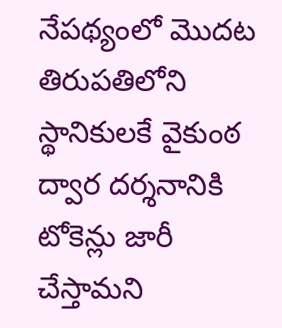నేపథ్యంలో మొదట తిరుపతిలోని స్థానికులకే వైకుంఠ ద్వార దర్శనానికి టోకెన్లు జారీ చేస్తామని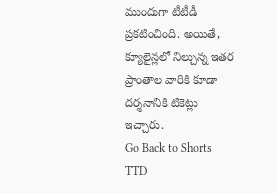ముందుగా టీటీడీ ప్రకటించింది. అయితే, క్యూలైన్లలో నిల్చున్న ఇతర ప్రాంతాల వారికి కూడా దర్శనానికి టికెట్లు ఇచ్చారు.
Go Back to Shorts
TTD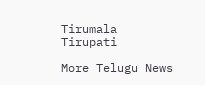Tirumala
Tirupati

More Telugu News